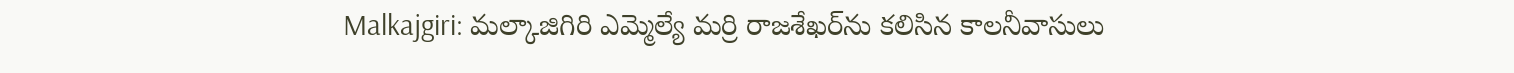Malkajgiri: మల్కాజిగిరి ఎమ్మెల్యే మర్రి రాజశేఖర్‌ను కలిసిన కాలనీవాసులు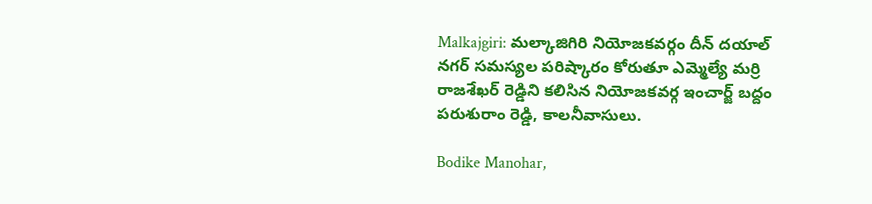Malkajgiri: మల్కాజిగిరి నియోజకవర్గం దీన్ దయాల్ నగర్ సమస్యల పరిష్కారం కోరుతూ ఎమ్మెల్యే మర్రి రాజశేఖర్ రెడ్డిని కలిసిన నియోజకవర్గ ఇంచార్జ్ బద్దం పరుశురాం రెడ్డి, కాలనీవాసులు.

Bodike Manohar,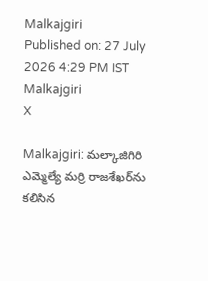Malkajgiri
Published on: 27 July 2026 4:29 PM IST
Malkajgiri
X

Malkajgiri: మల్కాజిగిరి ఎమ్మెల్యే మర్రి రాజశేఖర్‌ను కలిసిన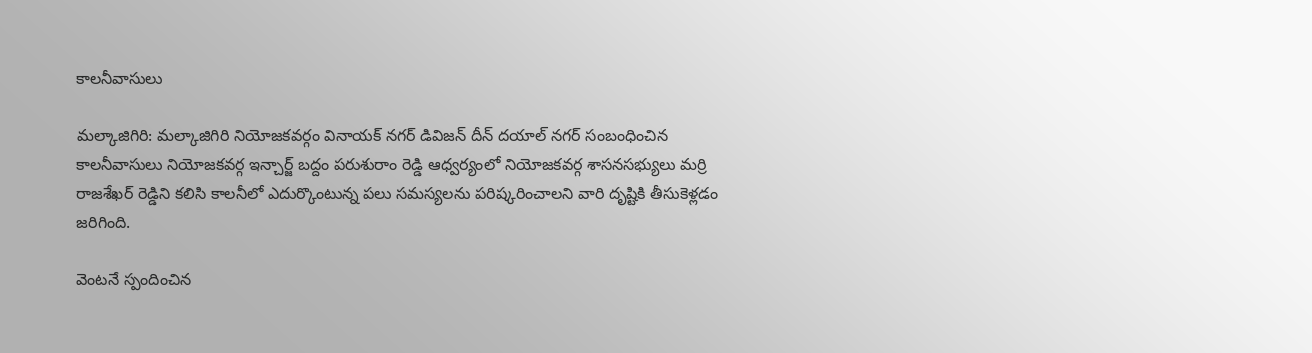కాలనీవాసులు

మల్కాజిగిరి: మల్కాజిగిరి నియోజకవర్గం వినాయక్ నగర్ డివిజన్ దీన్ దయాల్ నగర్ సంబంధించిన కాలనీవాసులు నియోజకవర్గ ఇన్చార్జ్ బద్దం పరుశురాం రెడ్డి ఆధ్వర్యంలో నియోజకవర్గ శాసనసభ్యులు మర్రి రాజశేఖర్ రెడ్డిని కలిసి కాలనీలో ఎదుర్కొంటున్న పలు సమస్యలను పరిష్కరించాలని వారి దృష్టికి తీసుకెళ్లడం జరిగింది.

వెంటనే స్పందించిన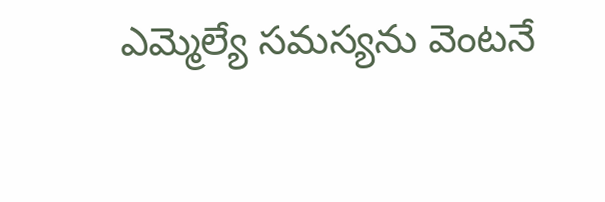ఎమ్మెల్యే సమస్యను వెంటనే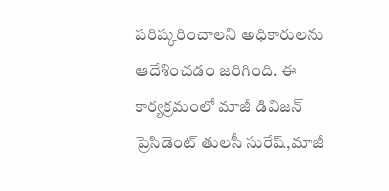పరిష్కరించాలని అధికారులను ఆదేశించడం జరిగింది. ఈ కార్యక్రమంలో మాజీ డివిజన్ ప్రెసిడెంట్ తులసీ సురేష్,మాజీ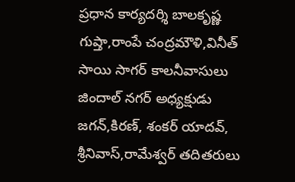ప్రధాన కార్యదర్శి బాలకృష్ణ గుప్తా,రాంపే చంద్రమౌళి,వినీత్ సాయి సాగర్ కాలనీవాసులు జిందాల్ నగర్ అధ్యక్షుడు జగన్,కిరణ్, శంకర్ యాదవ్, శ్రీనివాస్,రామేశ్వర్ తదితరులు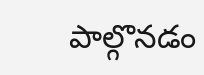పాల్గొనడం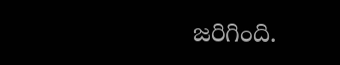జరిగింది.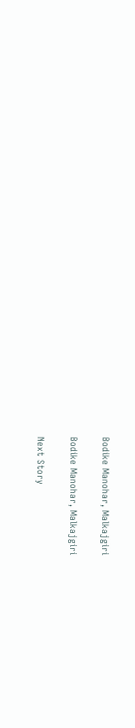Bodike Manohar, Malkajgiri

Bodike Manohar, Malkajgiri

Next Story